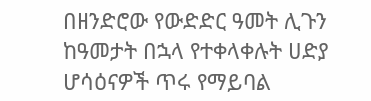በዘንድሮው የውድድር ዓመት ሊጉን ከዓመታት በኋላ የተቀላቀሉት ሀድያ ሆሳዕናዎች ጥሩ የማይባል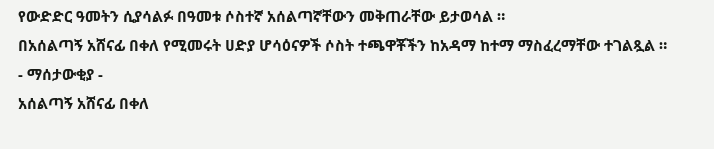የውድድር ዓመትን ሲያሳልፉ በዓመቱ ሶስተኛ አሰልጣኛቸውን መቅጠራቸው ይታወሳል ።
በአሰልጣኝ አሸናፊ በቀለ የሚመሩት ሀድያ ሆሳዕናዎች ሶስት ተጫዋቾችን ከአዳማ ከተማ ማስፈረማቸው ተገልጿል ።
- ማሰታውቂያ -
አሰልጣኝ አሸናፊ በቀለ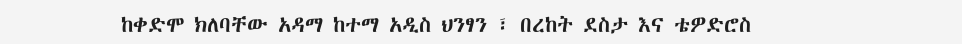ከቀድሞ ክለባቸው አዳማ ከተማ አዲስ ህንፃን ፣ በረከት ደስታ እና ቴዎድሮስ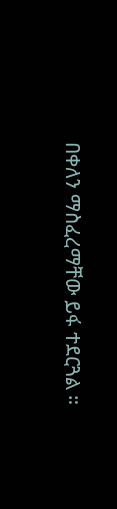በቀለን ማስፈረማቸው ይፋ ተደርጓል ።